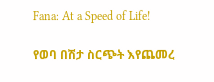Fana: At a Speed of Life!

የወባ በሽታ ስርጭት እየጨመረ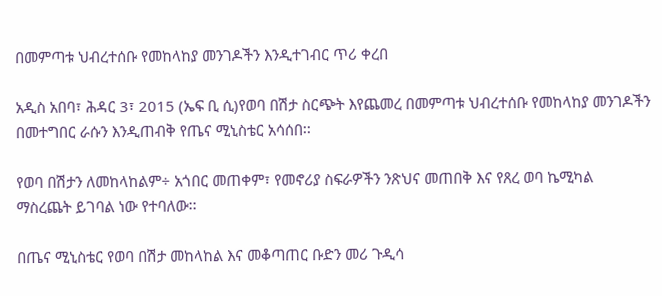በመምጣቱ ህብረተሰቡ የመከላከያ መንገዶችን እንዲተገብር ጥሪ ቀረበ

አዲስ አበባ፣ ሕዳር 3፣ 2015 (ኤፍ ቢ ሲ)የወባ በሽታ ስርጭት እየጨመረ በመምጣቱ ህብረተሰቡ የመከላከያ መንገዶችን በመተግበር ራሱን እንዲጠብቅ የጤና ሚኒስቴር አሳሰበ፡፡

የወባ በሽታን ለመከላከልም÷ አጎበር መጠቀም፣ የመኖሪያ ስፍራዎችን ንጽህና መጠበቅ እና የጸረ ወባ ኬሚካል ማስረጨት ይገባል ነው የተባለው፡፡

በጤና ሚኒስቴር የወባ በሽታ መከላከል እና መቆጣጠር ቡድን መሪ ጉዲሳ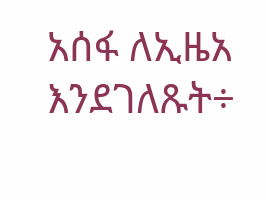አሰፋ ለኢዜአ እንደገለጹት÷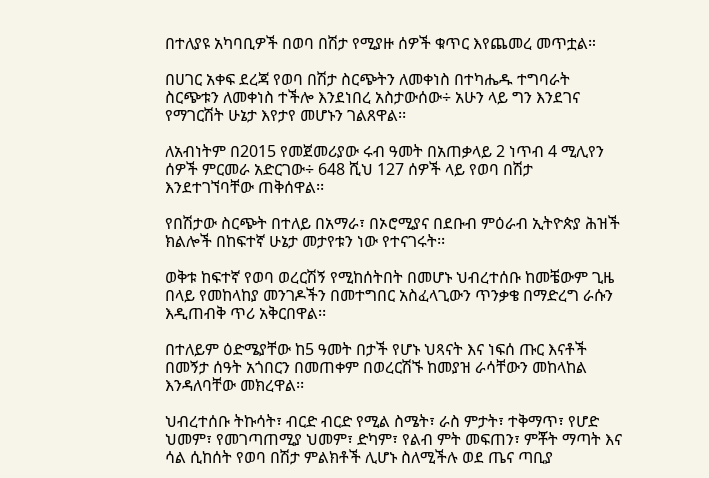በተለያዩ አካባቢዎች በወባ በሽታ የሚያዙ ሰዎች ቁጥር እየጨመረ መጥቷል።

በሀገር አቀፍ ደረጃ የወባ በሽታ ስርጭትን ለመቀነስ በተካሔዱ ተግባራት ስርጭቱን ለመቀነስ ተችሎ እንደነበረ አስታውሰው÷ አሁን ላይ ግን እንደገና የማገርሽት ሁኔታ እየታየ መሆኑን ገልጸዋል፡፡

ለአብነትም በ2015 የመጀመሪያው ሩብ ዓመት በአጠቃላይ 2 ነጥብ 4 ሚሊየን ሰዎች ምርመራ አድርገው÷ 648 ሺህ 127 ሰዎች ላይ የወባ በሽታ እንደተገኘባቸው ጠቅሰዋል፡፡

የበሽታው ስርጭት በተለይ በአማራ፣ በኦሮሚያና በደቡብ ምዕራብ ኢትዮጵያ ሕዝች ክልሎች በከፍተኛ ሁኔታ መታየቱን ነው የተናገሩት፡፡

ወቅቱ ከፍተኛ የወባ ወረርሽኝ የሚከሰትበት በመሆኑ ህብረተሰቡ ከመቼውም ጊዜ በላይ የመከላከያ መንገዶችን በመተግበር አስፈላጊውን ጥንቃቄ በማድረግ ራሱን እዲጠብቅ ጥሪ አቅርበዋል፡፡

በተለይም ዕድሜያቸው ከ5 ዓመት በታች የሆኑ ህጻናት እና ነፍሰ ጡር እናቶች በመኝታ ሰዓት አጎበርን በመጠቀም በወረርሽኙ ከመያዝ ራሳቸውን መከላከል እንዳለባቸው መክረዋል፡፡

ህብረተሰቡ ትኩሳት፣ ብርድ ብርድ የሚል ስሜት፣ ራስ ምታት፣ ተቅማጥ፣ የሆድ ህመም፣ የመገጣጠሚያ ህመም፣ ድካም፣ የልብ ምት መፍጠን፣ ምቾት ማጣት እና ሳል ሲከሰት የወባ በሽታ ምልክቶች ሊሆኑ ስለሚችሉ ወደ ጤና ጣቢያ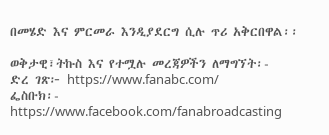በመሄድ እና ምርመራ እንዲያደርግ ሲሉ ጥሪ አቅርበዋል፡፡

ወቅታዊ፣ትኩስ እና የተሟሉ መረጃዎችን ለማግኘት፡-
ድረ ገጽ፦ https://www.fanabc.com/
ፌስቡክ፡- https://www.facebook.com/fanabroadcasting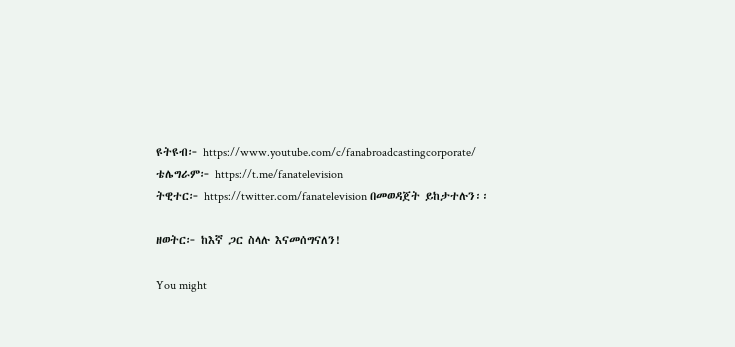ዩትዩብ፦ https://www.youtube.com/c/fanabroadcastingcorporate/
ቴሌግራም፦ https://t.me/fanatelevision
ትዊተር፦ https://twitter.com/fanatelevision በመወዳጀት ይከታተሉን፡፡

ዘወትር፦ ከእኛ ጋር ስላሉ እናመሰግናለን!

You might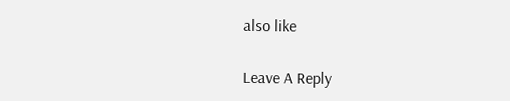also like

Leave A Reply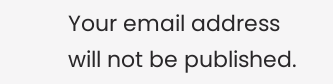Your email address will not be published.